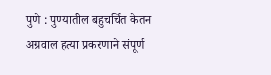पुणे : पुण्यातील बहुचर्चित केतन अग्रवाल हत्या प्रकरणाने संपूर्ण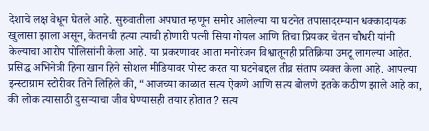देशाचे लक्ष वेधून घेतले आहे. सुरुवातीला अपघात म्हणून समोर आलेल्या या घटनेत तपासादरम्यान धक्कादायक खुलासा झाला असून, केतनची हत्या त्याची होणारी पत्नी सिया गोयल आणि तिचा प्रियकर चेतन चौधरी यांनी केल्याचा आरोप पोलिसांनी केला आहे. या प्रकरणावर आता मनोरंजन विश्वातूनही प्रतिक्रिया उमटू लागल्या आहेत.
प्रसिद्ध अभिनेत्री हिना खान हिने सोशल मीडियावर पोस्ट करत या घटनेबद्दल तीव्र संताप व्यक्त केला आहे. आपल्या इन्स्टाग्राम स्टोरीवर तिने लिहिले की, “आजच्या काळात सत्य ऐकणे आणि सत्य बोलणे इतके कठीण झाले आहे का, की लोक त्यासाठी दुसऱ्याचा जीव घेण्यासही तयार होतात? सत्य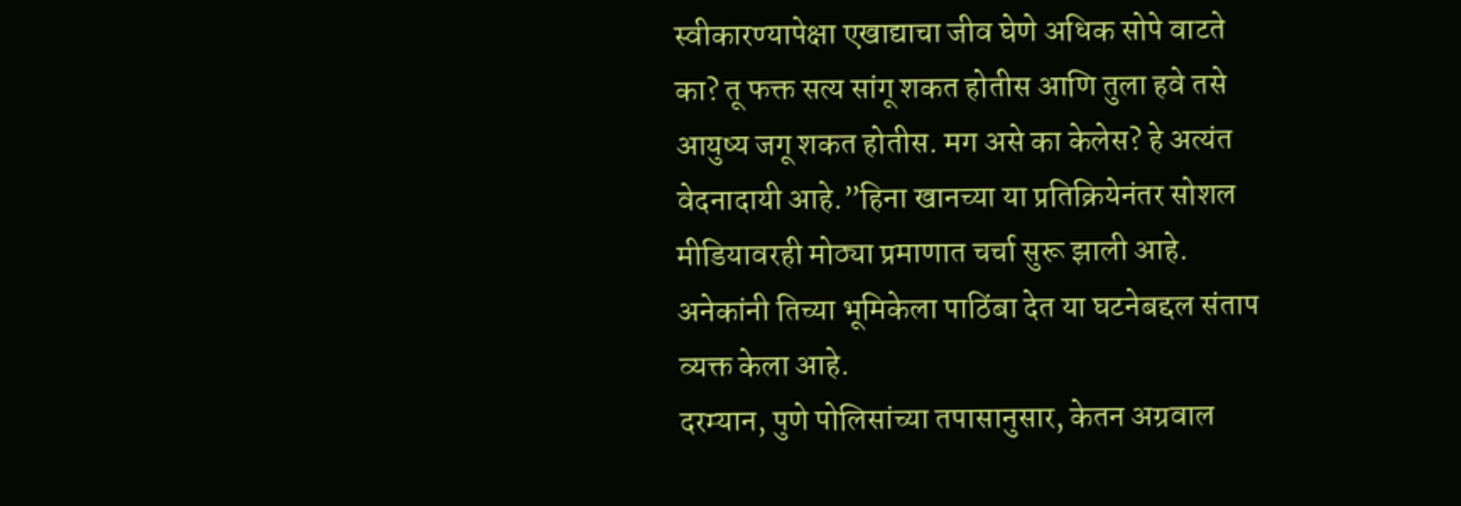स्वीकारण्यापेक्षा एखाद्याचा जीव घेणे अधिक सोपे वाटते का? तू फक्त सत्य सांगू शकत होतीस आणि तुला हवे तसे आयुष्य जगू शकत होतीस. मग असे का केलेस? हे अत्यंत वेदनादायी आहे.”हिना खानच्या या प्रतिक्रियेनंतर सोशल मीडियावरही मोठ्या प्रमाणात चर्चा सुरू झाली आहे. अनेकांनी तिच्या भूमिकेला पाठिंबा देत या घटनेबद्दल संताप व्यक्त केला आहे.
दरम्यान, पुणे पोलिसांच्या तपासानुसार, केतन अग्रवाल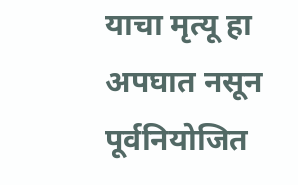याचा मृत्यू हा अपघात नसून पूर्वनियोजित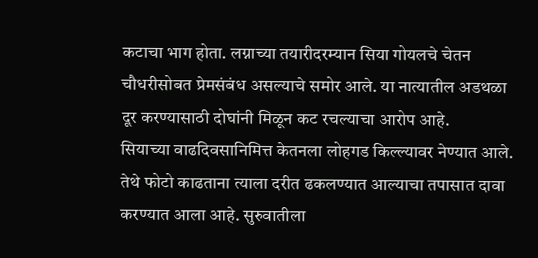कटाचा भाग होता. लग्नाच्या तयारीदरम्यान सिया गोयलचे चेतन चौधरीसोबत प्रेमसंबंध असल्याचे समोर आले. या नात्यातील अडथळा दूर करण्यासाठी दोघांनी मिळून कट रचल्याचा आरोप आहे.
सियाच्या वाढदिवसानिमित्त केतनला लोहगड किल्ल्यावर नेण्यात आले. तेथे फोटो काढताना त्याला दरीत ढकलण्यात आल्याचा तपासात दावा करण्यात आला आहे. सुरुवातीला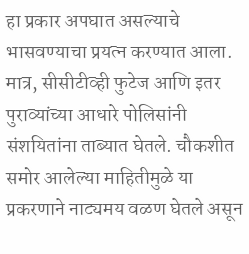हा प्रकार अपघात असल्याचे भासवण्याचा प्रयत्न करण्यात आला. मात्र, सीसीटीव्ही फुटेज आणि इतर पुराव्यांच्या आधारे पोलिसांनी संशयितांना ताब्यात घेतले. चौकशीत समोर आलेल्या माहितीमुळे या प्रकरणाने नाट्यमय वळण घेतले असून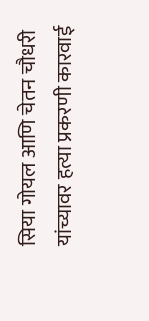सिया गोयल आणि चेतन चौधरी यांच्यावर हत्या प्रकरणी कारवाई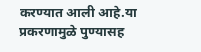करण्यात आली आहे.या प्रकरणामुळे पुण्यासह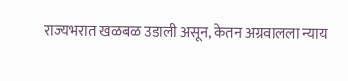राज्यभरात खळबळ उडाली असून, केतन अग्रवालला न्याय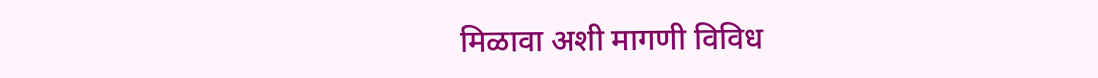मिळावा अशी मागणी विविध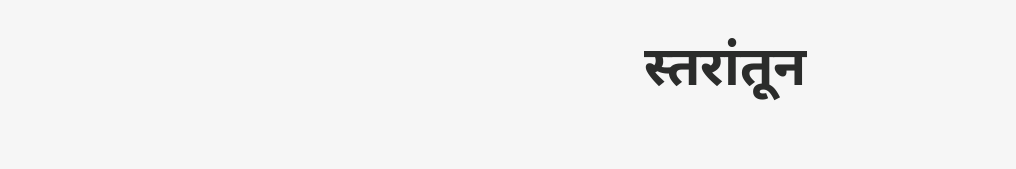स्तरांतून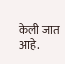केली जात आहे.